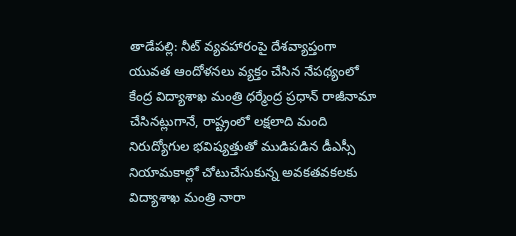తాడేపల్లి: నీట్ వ్యవహారంపై దేశవ్యాప్తంగా యువత ఆందోళనలు వ్యక్తం చేసిన నేపథ్యంలో కేంద్ర విద్యాశాఖ మంత్రి ధర్మేంద్ర ప్రధాన్ రాజీనామా చేసినట్లుగానే, రాష్ట్రంలో లక్షలాది మంది నిరుద్యోగుల భవిష్యత్తుతో ముడిపడిన డీఎస్సీ నియామకాల్లో చోటుచేసుకున్న అవకతవకలకు విద్యాశాఖ మంత్రి నారా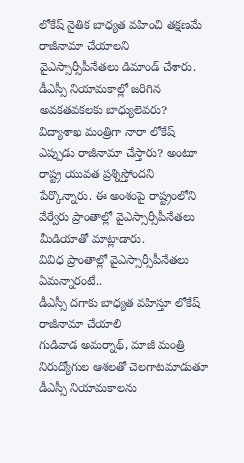లోకేష్ నైతిక బాధ్యత వహించి తక్షణమే రాజీనామా చేయాలని వైఎస్సార్సీపీనేతలు డిమాండ్ చేశారు. డీఎస్సీ నియామకాల్లో జరిగిన అవకతవకలకు బాధ్యులెవరు? విద్యాశాఖ మంత్రిగా నారా లోకేష్ ఎప్పుడు రాజీనామా చేస్తారు? అంటూ రాష్ట్ర యువత ప్రశ్నిస్తోందని పేర్కొన్నారు. ఈ అంశంపై రాష్ట్రంలోని వేర్వేరు ప్రాంతాల్లో వైఎస్సార్సీపీనేతలు మీడియాతో మాట్లాడారు.
వివిధ ప్రాంతాల్లో వైఎస్సార్సీపీనేతలు ఏమన్నారంటే..
డీఎస్సీ దగాకు బాధ్యత వహిస్తూ లోకేష్ రాజీనామా చేయాలి
గుడివాడ అమర్నాథ్, మాజీ మంత్రి
నిరుద్యోగుల ఆశలతో చెలగాటమాడుతూ డీఎస్సీ నియామకాలను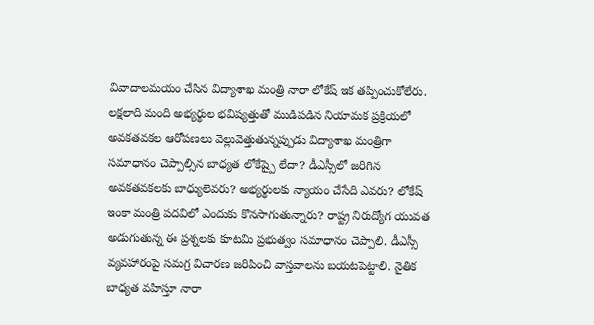వివాదాలమయం చేసిన విద్యాశాఖ మంత్రి నారా లోకేష్ ఇక తప్పించుకోలేరు. లక్షలాది మంది అభ్యర్థుల భవిష్యత్తుతో ముడిపడిన నియామక ప్రక్రియలో అవకతవకల ఆరోపణలు వెల్లువెత్తుతున్నప్పుడు విద్యాశాఖ మంత్రిగా సమాధానం చెప్పాల్సిన బాధ్యత లోకేష్పై లేదా? డీఎస్సీలో జరిగిన అవకతవకలకు బాధ్యులెవరు? అభ్యర్థులకు న్యాయం చేసేది ఎవరు? లోకేష్ ఇంకా మంత్రి పదవిలో ఎందుకు కొనసాగుతున్నారు? రాష్ట్ర నిరుద్యోగ యువత అడుగుతున్న ఈ ప్రశ్నలకు కూటమి ప్రభుత్వం సమాధానం చెప్పాలి. డీఎస్సీ వ్యవహారంపై సమగ్ర విచారణ జరిపించి వాస్తవాలను బయటపెట్టాలి. నైతిక బాధ్యత వహిస్తూ నారా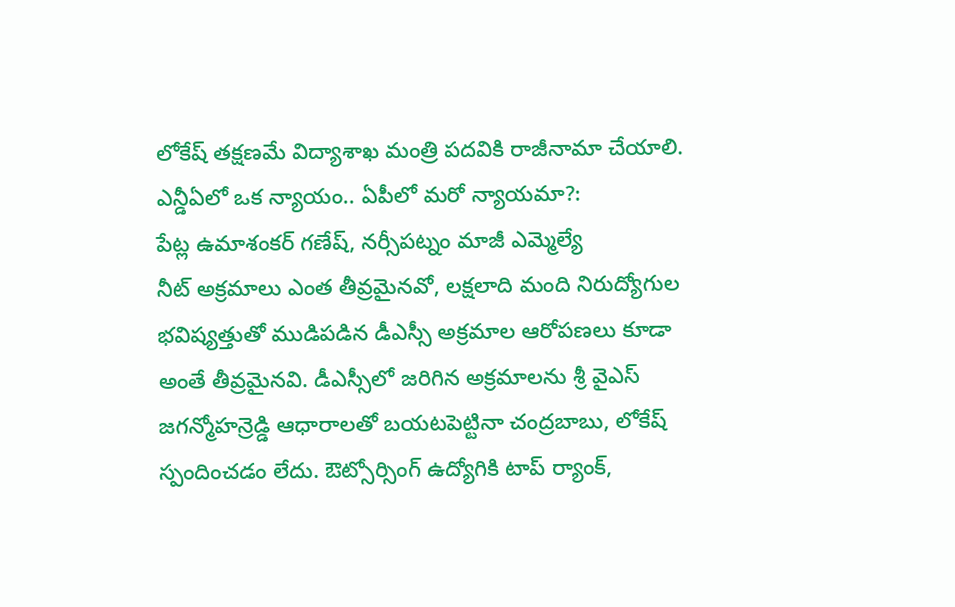లోకేష్ తక్షణమే విద్యాశాఖ మంత్రి పదవికి రాజీనామా చేయాలి.
ఎన్డీఏలో ఒక న్యాయం.. ఏపీలో మరో న్యాయమా?:
పేట్ల ఉమాశంకర్ గణేష్, నర్సీపట్నం మాజీ ఎమ్మెల్యే
నీట్ అక్రమాలు ఎంత తీవ్రమైనవో, లక్షలాది మంది నిరుద్యోగుల భవిష్యత్తుతో ముడిపడిన డీఎస్సీ అక్రమాల ఆరోపణలు కూడా అంతే తీవ్రమైనవి. డీఎస్సీలో జరిగిన అక్రమాలను శ్రీ వైఎస్ జగన్మోహన్రెడ్డి ఆధారాలతో బయటపెట్టినా చంద్రబాబు, లోకేష్ స్పందించడం లేదు. ఔట్సోర్సింగ్ ఉద్యోగికి టాప్ ర్యాంక్,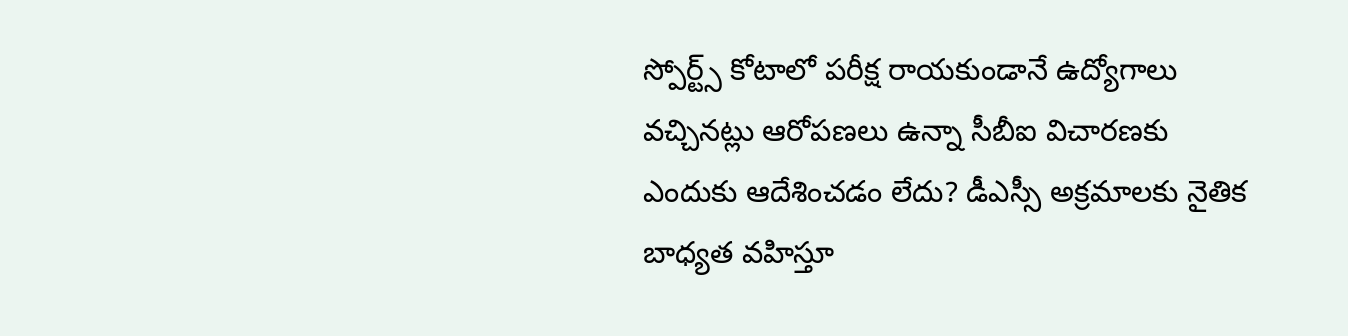స్పోర్ట్స్ కోటాలో పరీక్ష రాయకుండానే ఉద్యోగాలు వచ్చినట్లు ఆరోపణలు ఉన్నా సీబీఐ విచారణకు ఎందుకు ఆదేశించడం లేదు? డీఎస్సీ అక్రమాలకు నైతిక బాధ్యత వహిస్తూ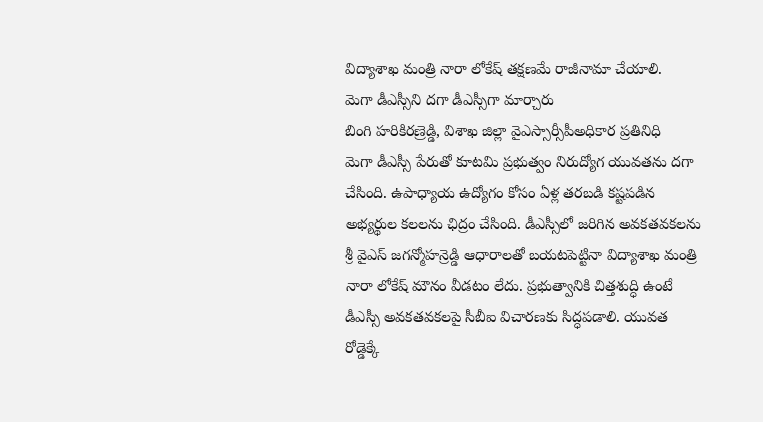విద్యాశాఖ మంత్రి నారా లోకేష్ తక్షణమే రాజీనామా చేయాలి.
మెగా డీఎస్సీని దగా డీఎస్సీగా మార్చారు
బింగి హరికిరణ్రెడ్డి, విశాఖ జిల్లా వైఎస్సార్సీపీఅధికార ప్రతినిధి
మెగా డీఎస్సీ పేరుతో కూటమి ప్రభుత్వం నిరుద్యోగ యువతను దగా చేసింది. ఉపాధ్యాయ ఉద్యోగం కోసం ఏళ్ల తరబడి కష్టపడిన అభ్యర్థుల కలలను ఛిద్రం చేసింది. డీఎస్సీలో జరిగిన అవకతవకలను శ్రీ వైఎస్ జగన్మోహన్రెడ్డి ఆధారాలతో బయటపెట్టినా విద్యాశాఖ మంత్రి నారా లోకేష్ మౌనం వీడటం లేదు. ప్రభుత్వానికి చిత్తశుద్ధి ఉంటే డీఎస్సీ అవకతవకలపై సీబీఐ విచారణకు సిద్ధపడాలి. యువత రోడ్డెక్కే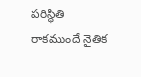పరిస్థితి రాకముందే నైతిక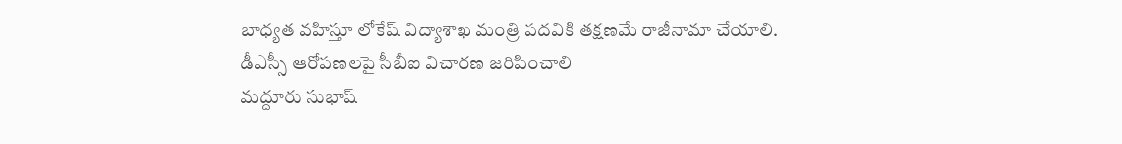బాధ్యత వహిస్తూ లోకేష్ విద్యాశాఖ మంత్రి పదవికి తక్షణమే రాజీనామా చేయాలి.
డీఎస్సీ ఆరోపణలపై సీబీఐ విచారణ జరిపించాలి
మద్దూరు సుభాష్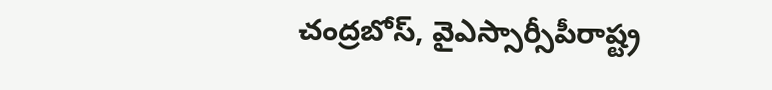చంద్రబోస్, వైఎస్సార్సీపీరాష్ట్ర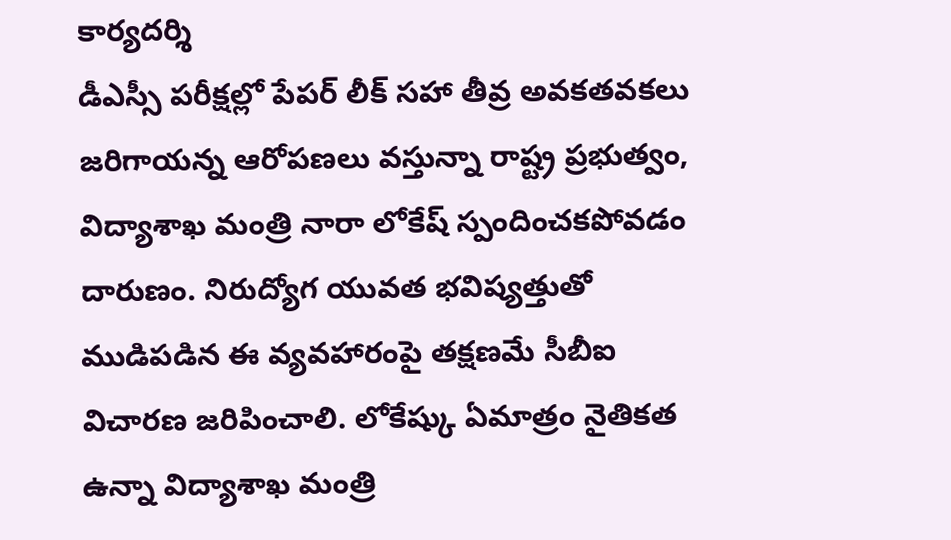కార్యదర్శి
డీఎస్సీ పరీక్షల్లో పేపర్ లీక్ సహా తీవ్ర అవకతవకలు జరిగాయన్న ఆరోపణలు వస్తున్నా రాష్ట్ర ప్రభుత్వం, విద్యాశాఖ మంత్రి నారా లోకేష్ స్పందించకపోవడం దారుణం. నిరుద్యోగ యువత భవిష్యత్తుతో ముడిపడిన ఈ వ్యవహారంపై తక్షణమే సీబీఐ విచారణ జరిపించాలి. లోకేష్కు ఏమాత్రం నైతికత ఉన్నా విద్యాశాఖ మంత్రి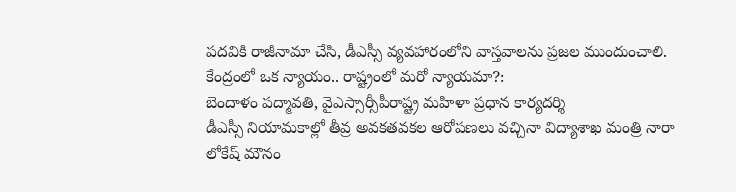పదవికి రాజీనామా చేసి, డీఎస్సీ వ్యవహారంలోని వాస్తవాలను ప్రజల ముందుంచాలి.
కేంద్రంలో ఒక న్యాయం.. రాష్ట్రంలో మరో న్యాయమా?:
బెందాళం పద్మావతి, వైఎస్సార్సీపీరాష్ట్ర మహిళా ప్రధాన కార్యదర్శి
డీఎస్సీ నియామకాల్లో తీవ్ర అవకతవకల ఆరోపణలు వచ్చినా విద్యాశాఖ మంత్రి నారా లోకేష్ మౌనం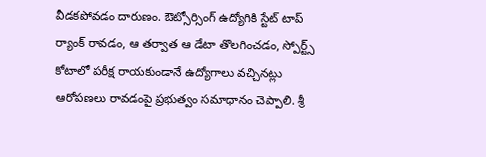వీడకపోవడం దారుణం. ఔట్సోర్సింగ్ ఉద్యోగికి స్టేట్ టాప్ ర్యాంక్ రావడం, ఆ తర్వాత ఆ డేటా తొలగించడం, స్పోర్ట్స్ కోటాలో పరీక్ష రాయకుండానే ఉద్యోగాలు వచ్చినట్లు ఆరోపణలు రావడంపై ప్రభుత్వం సమాధానం చెప్పాలి. శ్రీ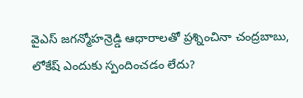వైఎస్ జగన్మోహన్రెడ్డి ఆధారాలతో ప్రశ్నించినా చంద్రబాబు, లోకేష్ ఎందుకు స్పందించడం లేదు?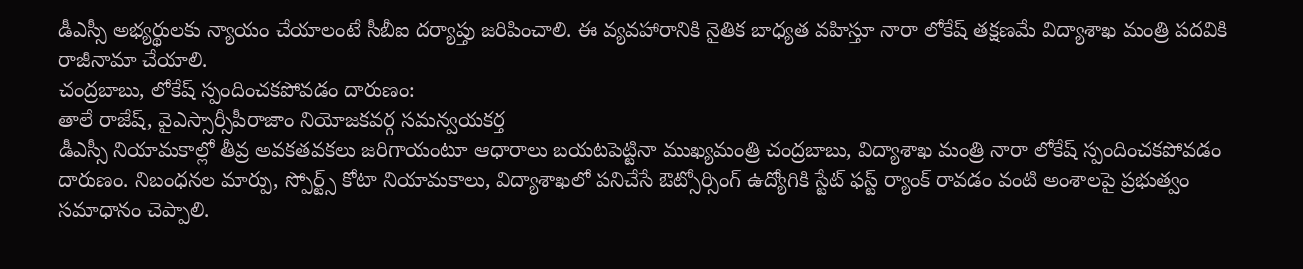డీఎస్సీ అభ్యర్థులకు న్యాయం చేయాలంటే సీబీఐ దర్యాప్తు జరిపించాలి. ఈ వ్యవహారానికి నైతిక బాధ్యత వహిస్తూ నారా లోకేష్ తక్షణమే విద్యాశాఖ మంత్రి పదవికి రాజీనామా చేయాలి.
చంద్రబాబు, లోకేష్ స్పందించకపోవడం దారుణం:
తాలే రాజేష్, వైఎస్సార్సీపీరాజాం నియోజకవర్గ సమన్వయకర్త
డీఎస్సీ నియామకాల్లో తీవ్ర అవకతవకలు జరిగాయంటూ ఆధారాలు బయటపెట్టినా ముఖ్యమంత్రి చంద్రబాబు, విద్యాశాఖ మంత్రి నారా లోకేష్ స్పందించకపోవడం దారుణం. నిబంధనల మార్పు, స్పోర్ట్స్ కోటా నియామకాలు, విద్యాశాఖలో పనిచేసే ఔట్సోర్సింగ్ ఉద్యోగికి స్టేట్ ఫస్ట్ ర్యాంక్ రావడం వంటి అంశాలపై ప్రభుత్వం సమాధానం చెప్పాలి.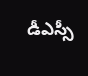డీఎస్సీ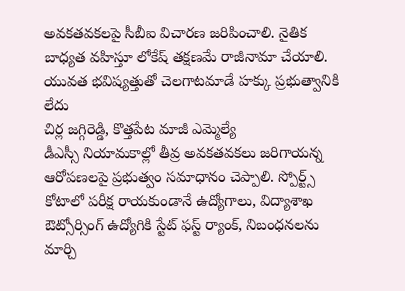అవకతవకలపై సీబీఐ విచారణ జరిపించాలి. నైతిక బాధ్యత వహిస్తూ లోకేష్ తక్షణమే రాజీనామా చేయాలి.
యువత భవిష్యత్తుతో చెలగాటమాడే హక్కు ప్రభుత్వానికి లేదు
చిర్ల జగ్గిరెడ్డి, కొత్తపేట మాజీ ఎమ్మెల్యే
డీఎస్సీ నియామకాల్లో తీవ్ర అవకతవకలు జరిగాయన్న ఆరోపణలపై ప్రభుత్వం సమాధానం చెప్పాలి. స్పోర్ట్స్ కోటాలో పరీక్ష రాయకుండానే ఉద్యోగాలు, విద్యాశాఖ ఔట్సోర్సింగ్ ఉద్యోగికి స్టేట్ ఫస్ట్ ర్యాంక్, నిబంధనలను మార్చి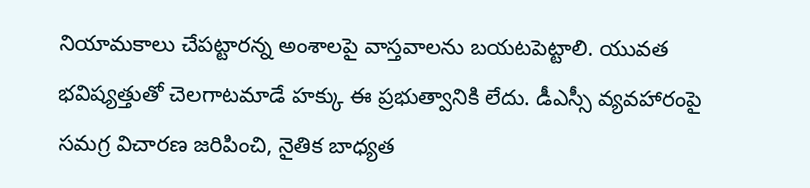నియామకాలు చేపట్టారన్న అంశాలపై వాస్తవాలను బయటపెట్టాలి. యువత భవిష్యత్తుతో చెలగాటమాడే హక్కు ఈ ప్రభుత్వానికి లేదు. డీఎస్సీ వ్యవహారంపై సమగ్ర విచారణ జరిపించి, నైతిక బాధ్యత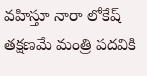వహిస్తూ నారా లోకేష్ తక్షణమే మంత్రి పదవికి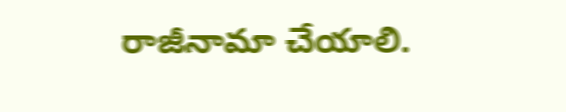రాజీనామా చేయాలి.